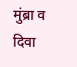मुंब्रा व दिवा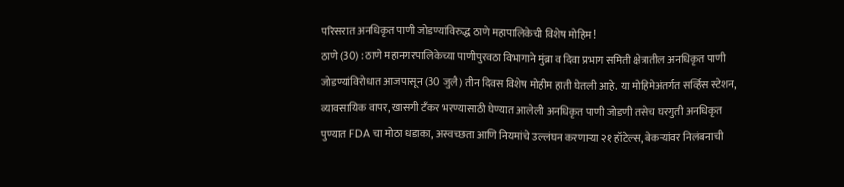परिसरात अनधिकृत पाणी जोडण्यांविरुद्ध ठाणे महापालिकेची विशेष मोहिम!
ठाणे (30) : ठाणे महानगरपालिकेच्या पाणीपुरवठा विभागाने मुंब्रा व दिवा प्रभाग समिती क्षेत्रातील अनधिकृत पाणी जोडण्यांविरोधात आजपासून (30 जुलै) तीन दिवस विशेष मोहीम हाती घेतली आहे. या मोहिमेअंतर्गत सर्व्हिस स्टेशन, व्यावसायिक वापर, खासगी टँकर भरण्यासाठी घेण्यात आलेली अनधिकृत पाणी जोडणी तसेच घरगुती अनधिकृत
पुण्यात FDA चा मोठा धडाका, अस्वच्छता आणि नियमांचे उल्लंघन करणाऱ्या २१ हॉटेल्स, बेकऱ्यांवर निलंबनाची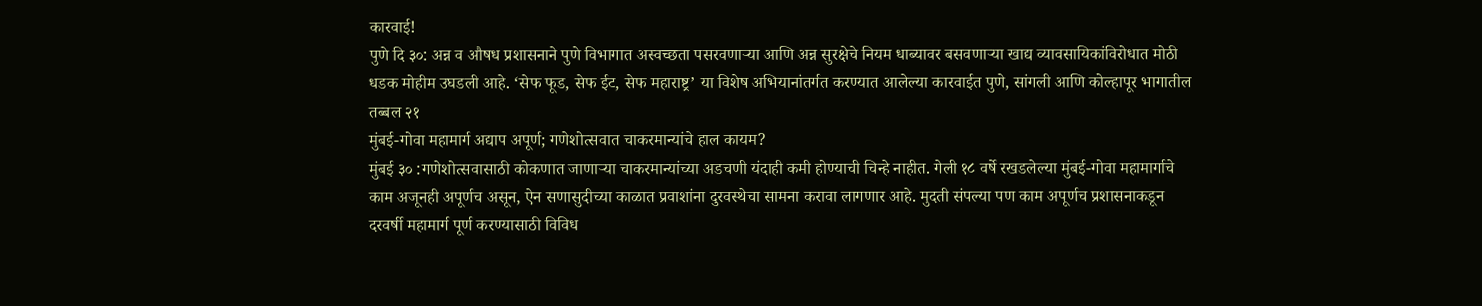कारवाई!
पुणे दि ३०: अन्न व औषध प्रशासनाने पुणे विभागात अस्वच्छता पसरवणाऱ्या आणि अन्न सुरक्षेचे नियम धाब्यावर बसवणाऱ्या खाद्य व्यावसायिकांविरोधात मोठी धडक मोहीम उघडली आहे. ‘सेफ फूड, सेफ ईट, सेफ महाराष्ट्र’ या विशेष अभियानांतर्गत करण्यात आलेल्या कारवाईत पुणे, सांगली आणि कोल्हापूर भागातील तब्बल २१
मुंबई-गोवा महामार्ग अद्याप अपूर्ण; गणेशोत्सवात चाकरमान्यांचे हाल कायम?
मुंबई ३० :गणेशोत्सवासाठी कोकणात जाणाऱ्या चाकरमान्यांच्या अडचणी यंदाही कमी होण्याची चिन्हे नाहीत. गेली १८ वर्षे रखडलेल्या मुंबई-गोवा महामार्गाचे काम अजूनही अपूर्णच असून, ऐन सणासुदीच्या काळात प्रवाशांना दुरवस्थेचा सामना करावा लागणार आहे. मुदती संपल्या पण काम अपूर्णच प्रशासनाकडून दरवर्षी महामार्ग पूर्ण करण्यासाठी विविध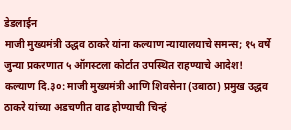डेडलाईन
माजी मुख्यमंत्री उद्धव ठाकरे यांना कल्याण न्यायालयाचे समन्स; १५ वर्षे जुन्या प्रकरणात ५ ऑगस्टला कोर्टात उपस्थित राहण्याचे आदेश!
कल्याण दि.३०: माजी मुख्यमंत्री आणि शिवसेना (उबाठा) प्रमुख उद्धव ठाकरे यांच्या अडचणीत वाढ होण्याची चिन्हं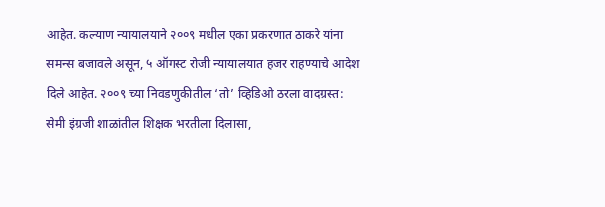आहेत. कल्याण न्यायालयाने २००९ मधील एका प्रकरणात ठाकरे यांना समन्स बजावले असून, ५ ऑगस्ट रोजी न्यायालयात हजर राहण्याचे आदेश दिले आहेत. २००९ च्या निवडणुकीतील ‘तो’ व्हिडिओ ठरला वादग्रस्त:
सेमी इंग्रजी शाळांतील शिक्षक भरतीला दिलासा,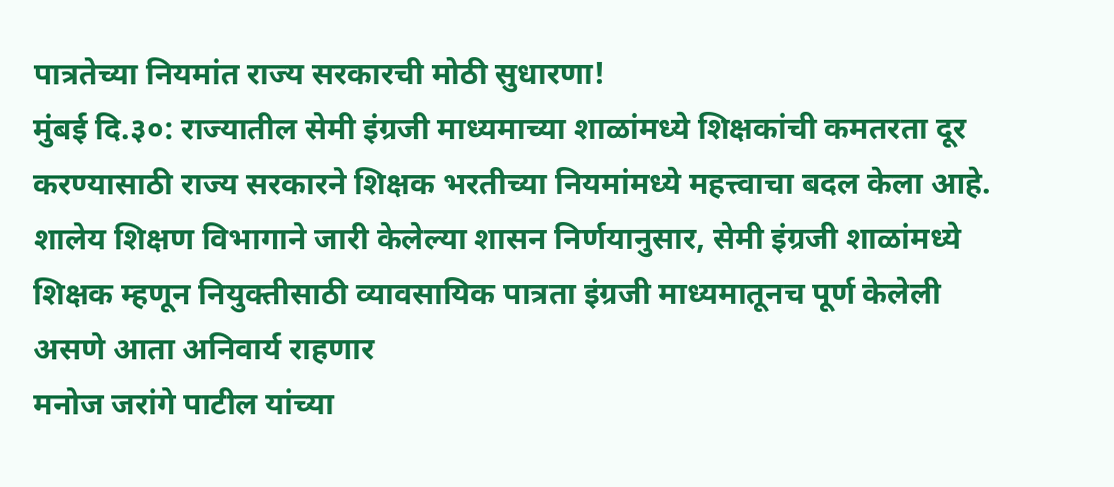पात्रतेच्या नियमांत राज्य सरकारची मोठी सुधारणा!
मुंबई दि.३०: राज्यातील सेमी इंग्रजी माध्यमाच्या शाळांमध्ये शिक्षकांची कमतरता दूर करण्यासाठी राज्य सरकारने शिक्षक भरतीच्या नियमांमध्ये महत्त्वाचा बदल केला आहे. शालेय शिक्षण विभागाने जारी केलेल्या शासन निर्णयानुसार, सेमी इंग्रजी शाळांमध्ये शिक्षक म्हणून नियुक्तीसाठी व्यावसायिक पात्रता इंग्रजी माध्यमातूनच पूर्ण केलेली असणे आता अनिवार्य राहणार
मनोज जरांगे पाटील यांच्या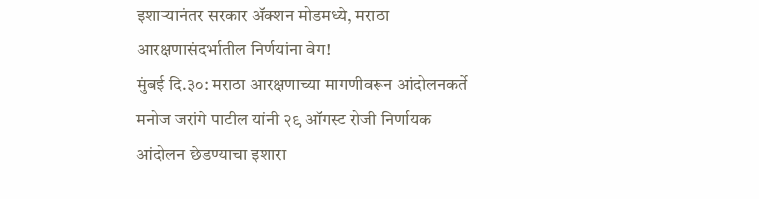इशाऱ्यानंतर सरकार ॲक्शन मोडमध्ये, मराठा आरक्षणासंदर्भातील निर्णयांना वेग!
मुंबई दि.३०: मराठा आरक्षणाच्या मागणीवरून आंदोलनकर्ते मनोज जरांगे पाटील यांनी २९ ऑगस्ट रोजी निर्णायक आंदोलन छेडण्याचा इशारा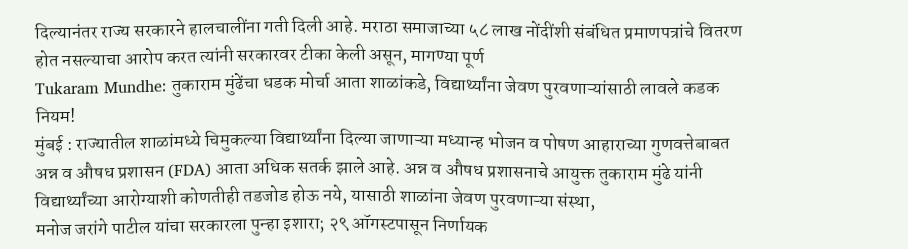दिल्यानंतर राज्य सरकारने हालचालींना गती दिली आहे. मराठा समाजाच्या ५८ लाख नोंदींशी संबंधित प्रमाणपत्रांचे वितरण होत नसल्याचा आरोप करत त्यांनी सरकारवर टीका केली असून, मागण्या पूर्ण
Tukaram Mundhe: तुकाराम मुंढेंचा धडक मोर्चा आता शाळांकडे, विद्यार्थ्यांना जेवण पुरवणाऱ्यांसाठी लावले कडक नियम!
मुंबई : राज्यातील शाळांमध्ये चिमुकल्या विद्यार्थ्यांना दिल्या जाणाऱ्या मध्यान्ह भोजन व पोषण आहाराच्या गुणवत्तेबाबत अन्न व औषध प्रशासन (FDA) आता अधिक सतर्क झाले आहे. अन्न व औषध प्रशासनाचे आयुक्त तुकाराम मुंढे यांनी विद्यार्थ्यांच्या आरोग्याशी कोणतीही तडजोड होऊ नये, यासाठी शाळांना जेवण पुरवणाऱ्या संस्था,
मनोज जरांगे पाटील यांचा सरकारला पुन्हा इशारा; २९ ऑगस्टपासून निर्णायक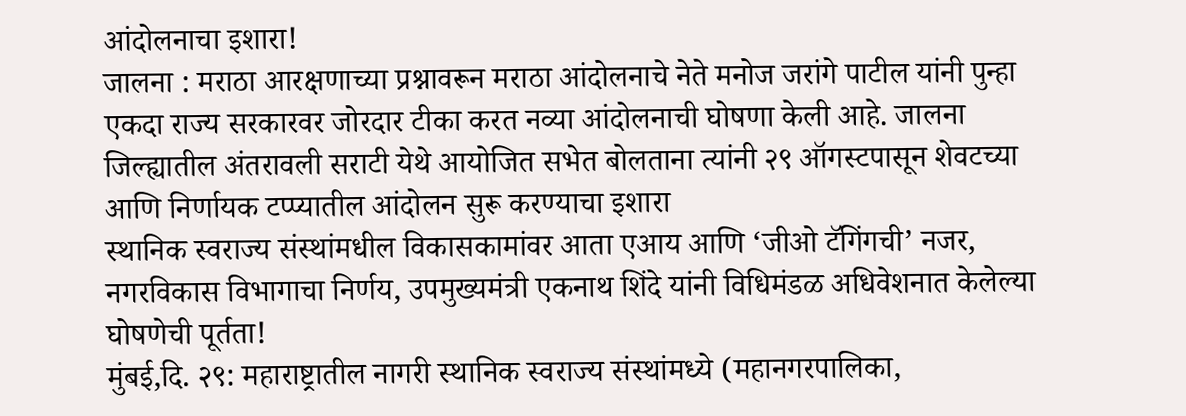आंदोलनाचा इशारा!
जालना : मराठा आरक्षणाच्या प्रश्नावरून मराठा आंदोलनाचे नेते मनोज जरांगे पाटील यांनी पुन्हा एकदा राज्य सरकारवर जोरदार टीका करत नव्या आंदोलनाची घोषणा केली आहे. जालना जिल्ह्यातील अंतरावली सराटी येथे आयोजित सभेत बोलताना त्यांनी २९ ऑगस्टपासून शेवटच्या आणि निर्णायक टप्प्यातील आंदोलन सुरू करण्याचा इशारा
स्थानिक स्वराज्य संस्थांमधील विकासकामांवर आता एआय आणि ‘जीओ टॅगिंगची’ नजर, नगरविकास विभागाचा निर्णय, उपमुख्यमंत्री एकनाथ शिंदे यांनी विधिमंडळ अधिवेशनात केलेल्या घोषणेची पूर्तता!
मुंबई,दि. २९: महाराष्ट्रातील नागरी स्थानिक स्वराज्य संस्थांमध्ये (महानगरपालिका,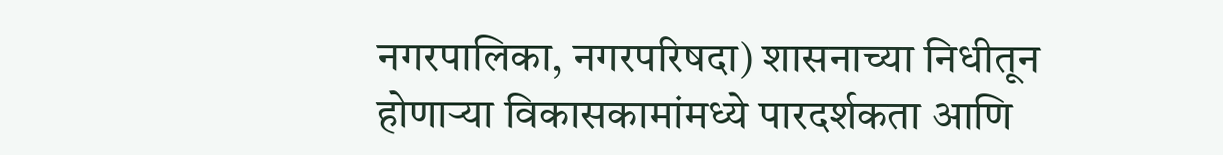नगरपालिका, नगरपरिषदा) शासनाच्या निधीतून होणाऱ्या विकासकामांमध्ये पारदर्शकता आणि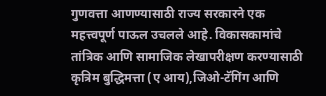गुणवत्ता आणण्यासाठी राज्य सरकारने एक महत्त्वपूर्ण पाऊल उचलले आहे. विकासकामांचे तांत्रिक आणि सामाजिक लेखापरीक्षण करण्यासाठी कृत्रिम बुद्धिमत्ता (ए आय),जिओ-टॅगिंग आणि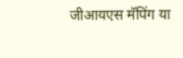जीआयएस मॅपिंग या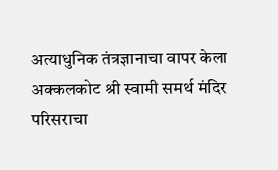अत्याधुनिक तंत्रज्ञानाचा वापर केला
अक्कलकोट श्री स्वामी समर्थ मंदिर परिसराचा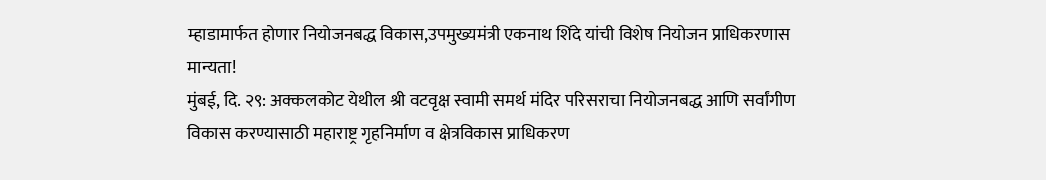म्हाडामार्फत होणार नियोजनबद्ध विकास,उपमुख्यमंत्री एकनाथ शिंदे यांची विशेष नियोजन प्राधिकरणास मान्यता!
मुंबई, दि. २९: अक्कलकोट येथील श्री वटवृक्ष स्वामी समर्थ मंदिर परिसराचा नियोजनबद्ध आणि सर्वांगीण विकास करण्यासाठी महाराष्ट्र गृहनिर्माण व क्षेत्रविकास प्राधिकरण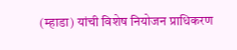(म्हाडा) यांची विशेष नियोजन प्राधिकरण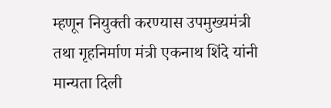म्हणून नियुक्ती करण्यास उपमुख्यमंत्री तथा गृहनिर्माण मंत्री एकनाथ शिंदे यांनी मान्यता दिली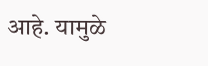आहे. यामुळे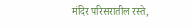मंदिर परिसरातील रस्ते,